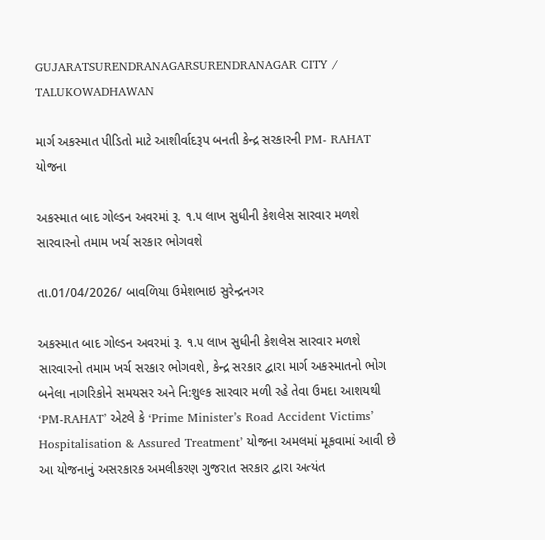GUJARATSURENDRANAGARSURENDRANAGAR CITY / TALUKOWADHAWAN

માર્ગ અકસ્માત પીડિતો માટે આશીર્વાદરૂપ બનતી કેન્દ્ર સરકારની PM- RAHAT યોજના

અકસ્માત બાદ ગોલ્ડન અવરમાં રૂ. ૧.૫ લાખ સુધીની કેશલેસ સારવાર મળશે સારવારનો તમામ ખર્ચ સરકાર ભોગવશે

તા.01/04/2026/ બાવળિયા ઉમેશભાઇ સુરેન્દ્રનગર

અકસ્માત બાદ ગોલ્ડન અવરમાં રૂ. ૧.૫ લાખ સુધીની કેશલેસ સારવાર મળશે સારવારનો તમામ ખર્ચ સરકાર ભોગવશે, કેન્દ્ર સરકાર દ્વારા માર્ગ અકસ્માતનો ભોગ બનેલા નાગરિકોને સમયસર અને નિ:શુલ્ક સારવાર મળી રહે તેવા ઉમદા આશયથી ‘PM-RAHAT’ એટલે કે ‘Prime Minister’s Road Accident Victims’ Hospitalisation & Assured Treatment’ યોજના અમલમાં મૂકવામાં આવી છે આ યોજનાનું અસરકારક અમલીકરણ ગુજરાત સરકાર દ્વારા અત્યંત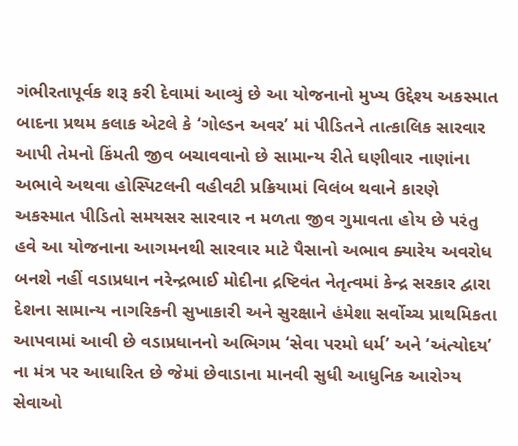ગંભીરતાપૂર્વક શરૂ કરી દેવામાં આવ્યું છે આ યોજનાનો મુખ્ય ઉદ્દેશ્ય અકસ્માત બાદના પ્રથમ કલાક એટલે કે ‘ગોલ્ડન અવર’ માં પીડિતને તાત્કાલિક સારવાર આપી તેમનો કિંમતી જીવ બચાવવાનો છે સામાન્ય રીતે ઘણીવાર નાણાંના અભાવે અથવા હોસ્પિટલની વહીવટી પ્રક્રિયામાં વિલંબ થવાને કારણે અકસ્માત પીડિતો સમયસર સારવાર ન મળતા જીવ ગુમાવતા હોય છે પરંતુ હવે આ યોજનાના આગમનથી સારવાર માટે પૈસાનો અભાવ ક્યારેય અવરોધ બનશે નહીં વડાપ્રધાન નરેન્દ્રભાઈ મોદીના દ્રષ્ટિવંત નેતૃત્વમાં કેન્દ્ર સરકાર દ્વારા દેશના સામાન્ય નાગરિકની સુખાકારી અને સુરક્ષાને હંમેશા સર્વોચ્ચ પ્રાથમિકતા આપવામાં આવી છે વડાપ્રધાનનો અભિગમ ‘સેવા પરમો ધર્મ’ અને ‘અંત્યોદય’ ના મંત્ર પર આધારિત છે જેમાં છેવાડાના માનવી સુધી આધુનિક આરોગ્ય સેવાઓ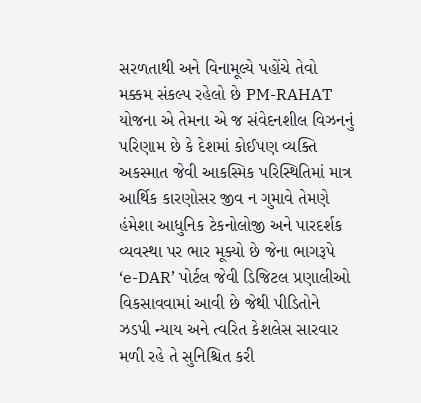સરળતાથી અને વિનામૂલ્યે પહોંચે તેવો મક્કમ સંકલ્પ રહેલો છે PM-RAHAT યોજના એ તેમના એ જ સંવેદનશીલ વિઝનનું પરિણામ છે કે દેશમાં કોઈપણ વ્યક્તિ અકસ્માત જેવી આકસ્મિક પરિસ્થિતિમાં માત્ર આર્થિક કારણોસર જીવ ન ગુમાવે તેમણે હંમેશા આધુનિક ટેકનોલોજી અને પારદર્શક વ્યવસ્થા પર ભાર મૂક્યો છે જેના ભાગરૂપે ‘e-DAR’ પોર્ટલ જેવી ડિજિટલ પ્રણાલીઓ વિકસાવવામાં આવી છે જેથી પીડિતોને ઝડપી ન્યાય અને ત્વરિત કેશલેસ સારવાર મળી રહે તે સુનિશ્ચિત કરી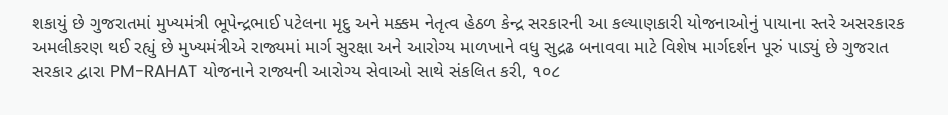શકાયું છે ગુજરાતમાં મુખ્યમંત્રી ભૂપેન્દ્રભાઈ પટેલના મૃદુ અને મક્કમ નેતૃત્વ હેઠળ કેન્દ્ર સરકારની આ કલ્યાણકારી યોજનાઓનું પાયાના સ્તરે અસરકારક અમલીકરણ થઈ રહ્યું છે મુખ્યમંત્રીએ રાજ્યમાં માર્ગ સુરક્ષા અને આરોગ્ય માળખાને વધુ સુદ્રઢ બનાવવા માટે વિશેષ માર્ગદર્શન પૂરું પાડ્યું છે ગુજરાત સરકાર દ્વારા PM-RAHAT યોજનાને રાજ્યની આરોગ્ય સેવાઓ સાથે સંકલિત કરી, ૧૦૮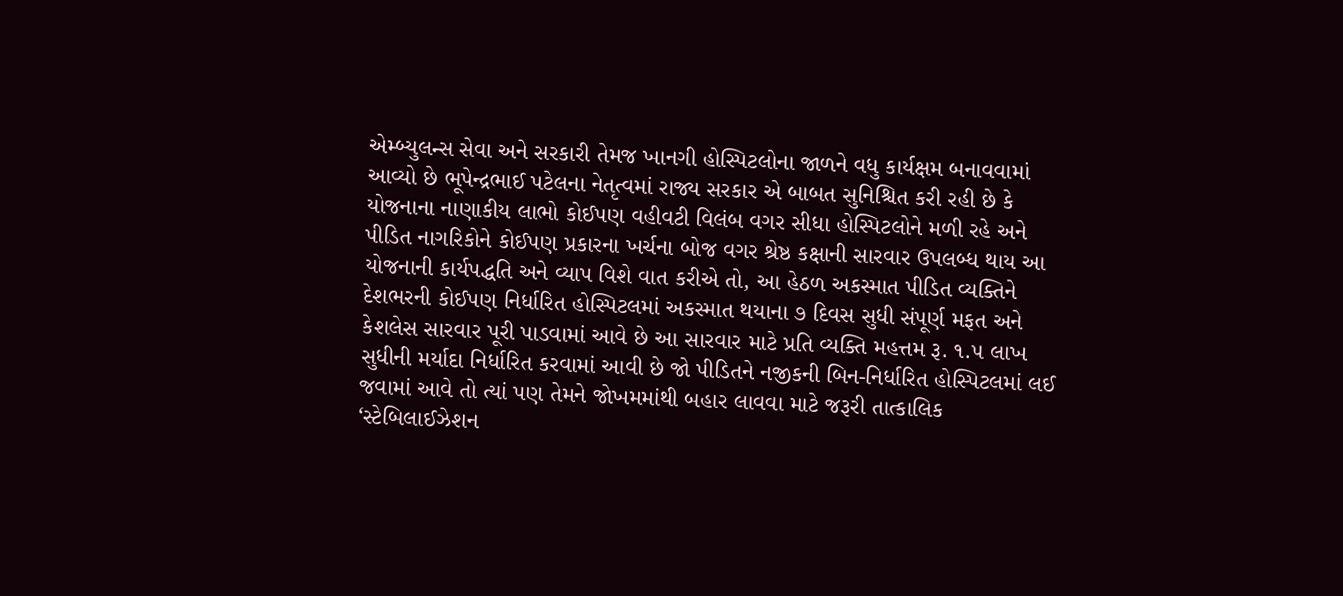એમ્બ્યુલન્સ સેવા અને સરકારી તેમજ ખાનગી હોસ્પિટલોના જાળને વધુ કાર્યક્ષમ બનાવવામાં આવ્યો છે ભૂપેન્દ્રભાઈ પટેલના નેતૃત્વમાં રાજ્ય સરકાર એ બાબત સુનિશ્ચિત કરી રહી છે કે યોજનાના નાણાકીય લાભો કોઈપણ વહીવટી વિલંબ વગર સીધા હોસ્પિટલોને મળી રહે અને પીડિત નાગરિકોને કોઈપણ પ્રકારના ખર્ચના બોજ વગર શ્રેષ્ઠ કક્ષાની સારવાર ઉપલબ્ધ થાય આ યોજનાની કાર્યપદ્ધતિ અને વ્યાપ વિશે વાત કરીએ તો, આ હેઠળ અકસ્માત પીડિત વ્યક્તિને દેશભરની કોઈપણ નિર્ધારિત હોસ્પિટલમાં અકસ્માત થયાના ૭ દિવસ સુધી સંપૂર્ણ મફત અને કેશલેસ સારવાર પૂરી પાડવામાં આવે છે આ સારવાર માટે પ્રતિ વ્યક્તિ મહત્તમ રૂ. ૧.૫ લાખ સુધીની મર્યાદા નિર્ધારિત કરવામાં આવી છે જો પીડિતને નજીકની બિન-નિર્ધારિત હોસ્પિટલમાં લઈ જવામાં આવે તો ત્યાં પણ તેમને જોખમમાંથી બહાર લાવવા માટે જરૂરી તાત્કાલિક ‘સ્ટેબિલાઈઝેશન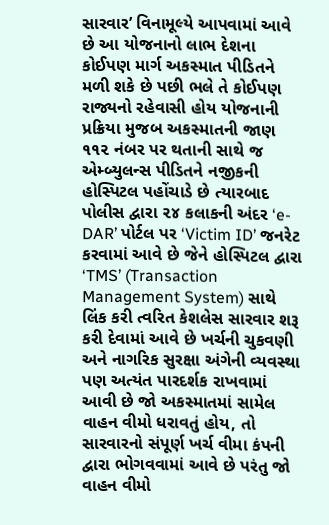સારવાર’ વિનામૂલ્યે આપવામાં આવે છે આ યોજનાનો લાભ દેશના કોઈપણ માર્ગ અકસ્માત પીડિતને મળી શકે છે પછી ભલે તે કોઈપણ રાજ્યનો રહેવાસી હોય યોજનાની પ્રક્રિયા મુજબ અકસ્માતની જાણ ૧૧૨ નંબર પર થતાની સાથે જ એમ્બ્યુલન્સ પીડિતને નજીકની હોસ્પિટલ પહોંચાડે છે ત્યારબાદ પોલીસ દ્વારા ૨૪ કલાકની અંદર ‘e-DAR’ પોર્ટલ પર ‘Victim ID’ જનરેટ કરવામાં આવે છે જેને હોસ્પિટલ દ્વારા ‘TMS’ (Transaction Management System) સાથે લિંક કરી ત્વરિત કેશલેસ સારવાર શરૂ કરી દેવામાં આવે છે ખર્ચની ચુકવણી અને નાગરિક સુરક્ષા અંગેની વ્યવસ્થા પણ અત્યંત પારદર્શક રાખવામાં આવી છે જો અકસ્માતમાં સામેલ વાહન વીમો ધરાવતું હોય, તો સારવારનો સંપૂર્ણ ખર્ચ વીમા કંપની દ્વારા ભોગવવામાં આવે છે પરંતુ જો વાહન વીમો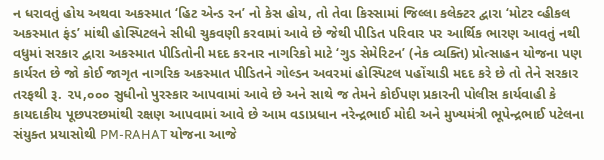ન ધરાવતું હોય અથવા અકસ્માત ‘હિટ એન્ડ રન’ નો કેસ હોય, તો તેવા કિસ્સામાં જિલ્લા કલેક્ટર દ્વારા ‘મોટર વ્હીકલ અકસ્માત ફંડ’ માંથી હોસ્પિટલને સીધી ચુકવણી કરવામાં આવે છે જેથી પીડિત પરિવાર પર આર્થિક ભારણ આવતું નથી વધુમાં સરકાર દ્વારા અકસ્માત પીડિતોની મદદ કરનાર નાગરિકો માટે ‘ગુડ સેમેરિટન’ (નેક વ્યક્તિ) પ્રોત્સાહન યોજના પણ કાર્યરત છે જો કોઈ જાગૃત નાગરિક અકસ્માત પીડિતને ગોલ્ડન અવરમાં હોસ્પિટલ પહોંચાડી મદદ કરે છે તો તેને સરકાર તરફથી રૂ. ૨૫,૦૦૦ સુધીનો પુરસ્કાર આપવામાં આવે છે અને સાથે જ તેમને કોઈપણ પ્રકારની પોલીસ કાર્યવાહી કે કાયદાકીય પૂછપરછમાંથી રક્ષણ આપવામાં આવે છે આમ વડાપ્રધાન નરેન્દ્રભાઈ મોદી અને મુખ્યમંત્રી ભૂપેન્દ્રભાઈ પટેલના સંયુક્ત પ્રયાસોથી PM-RAHAT યોજના આજે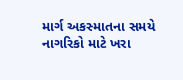માર્ગ અકસ્માતના સમયે નાગરિકો માટે ખરા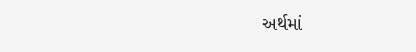અર્થમાં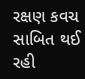રક્ષણ કવચ સાબિત થઈ રહી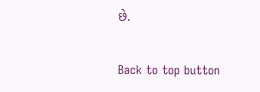છે.

Back to top button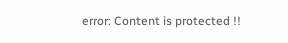error: Content is protected !!